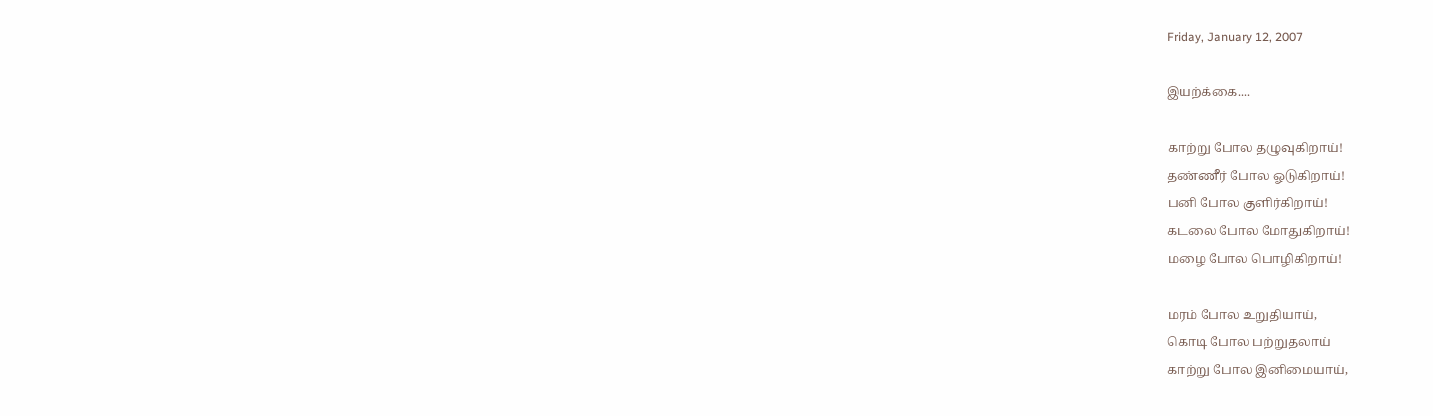Friday, January 12, 2007

இயற்க்கை....

காற்று போல தழுவுகிறாய்!
தண்ணீர் போல ஓடுகிறாய்!
பனி போல குளிர்கிறாய்!
கடலை போல மோதுகிறாய்!
மழை போல பொழிகிறாய்!

மரம் போல உறுதியாய்,
கொடி போல பற்றுதலாய்
காற்று போல இனிமையாய்,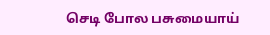செடி போல பசுமையாய்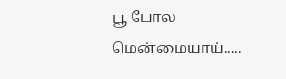பூ போல மென்மையாய்.....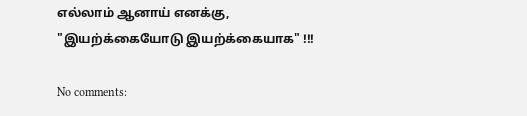எல்லாம் ஆனாய் எனக்கு,
"இயற்க்கையோடு இயற்க்கையாக" !!!

No comments: